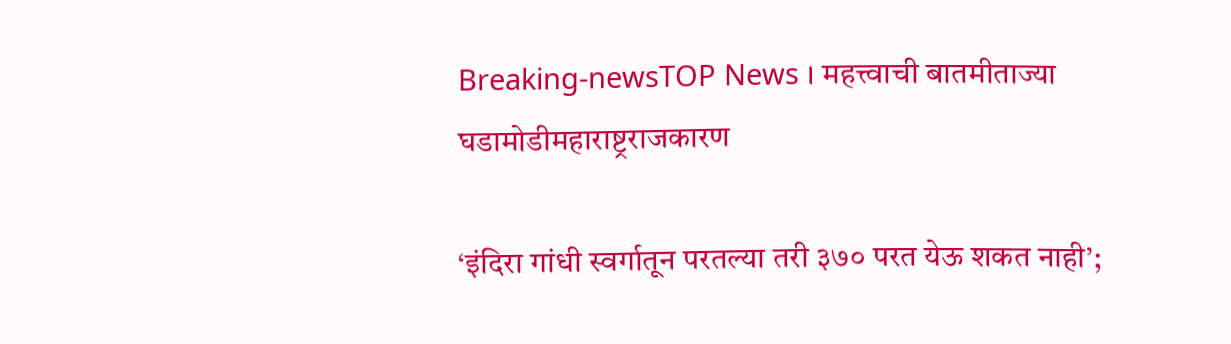Breaking-newsTOP News । महत्त्वाची बातमीताज्या घडामोडीमहाराष्ट्रराजकारण

‘इंदिरा गांधी स्वर्गातून परतल्या तरी ३७० परत येऊ शकत नाही’;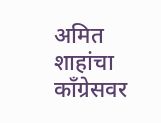अमित शाहांचा काँग्रेसवर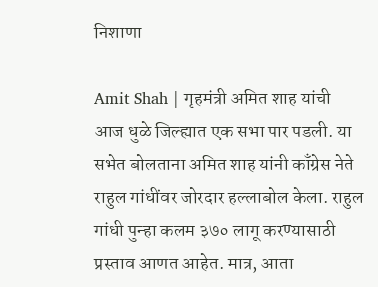निशाणा

Amit Shah | गृहमंत्री अमित शाह यांची आज धुळे जिल्ह्यात एक सभा पार पडली. या सभेत बोलताना अमित शाह यांनी काँग्रेस नेते राहुल गांधींवर जोरदार हल्लाबोल केला. राहुल गांधी पुन्हा कलम ३७० लागू करण्यासाठी प्रस्ताव आणत आहेत. मात्र, आता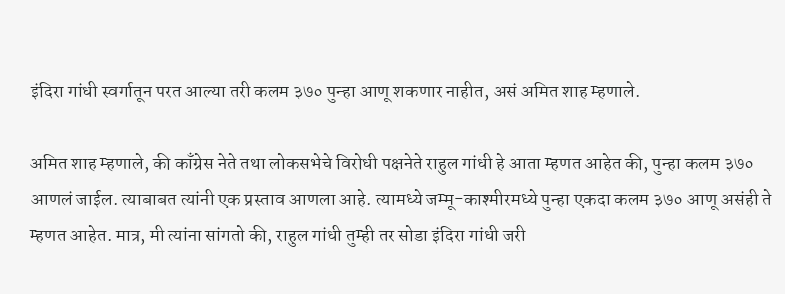इंदिरा गांधी स्वर्गातून परत आल्या तरी कलम ३७० पुन्हा आणू शकणार नाहीत, असं अमित शाह म्हणाले.

अमित शाह म्हणाले, की काँग्रेस नेते तथा लोकसभेचे विरोधी पक्षनेते राहुल गांधी हे आता म्हणत आहेत की, पुन्हा कलम ३७० आणलं जाईल. त्याबाबत त्यांनी एक प्रस्ताव आणला आहे. त्यामध्ये जम्मू-काश्मीरमध्ये पुन्हा एकदा कलम ३७० आणू असंही ते म्हणत आहेत. मात्र, मी त्यांना सांगतो की, राहुल गांधी तुम्ही तर सोडा इंदिरा गांधी जरी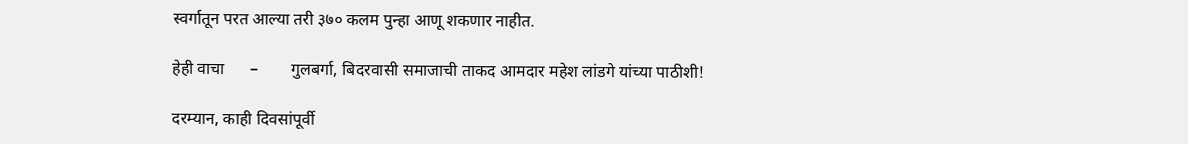स्वर्गातून परत आल्या तरी ३७० कलम पुन्हा आणू शकणार नाहीत.

हेही वाचा      –        गुलबर्गा, बिदरवासी समाजाची ताकद आमदार महेश लांडगे यांच्या पाठीशी!

दरम्यान, काही दिवसांपूर्वी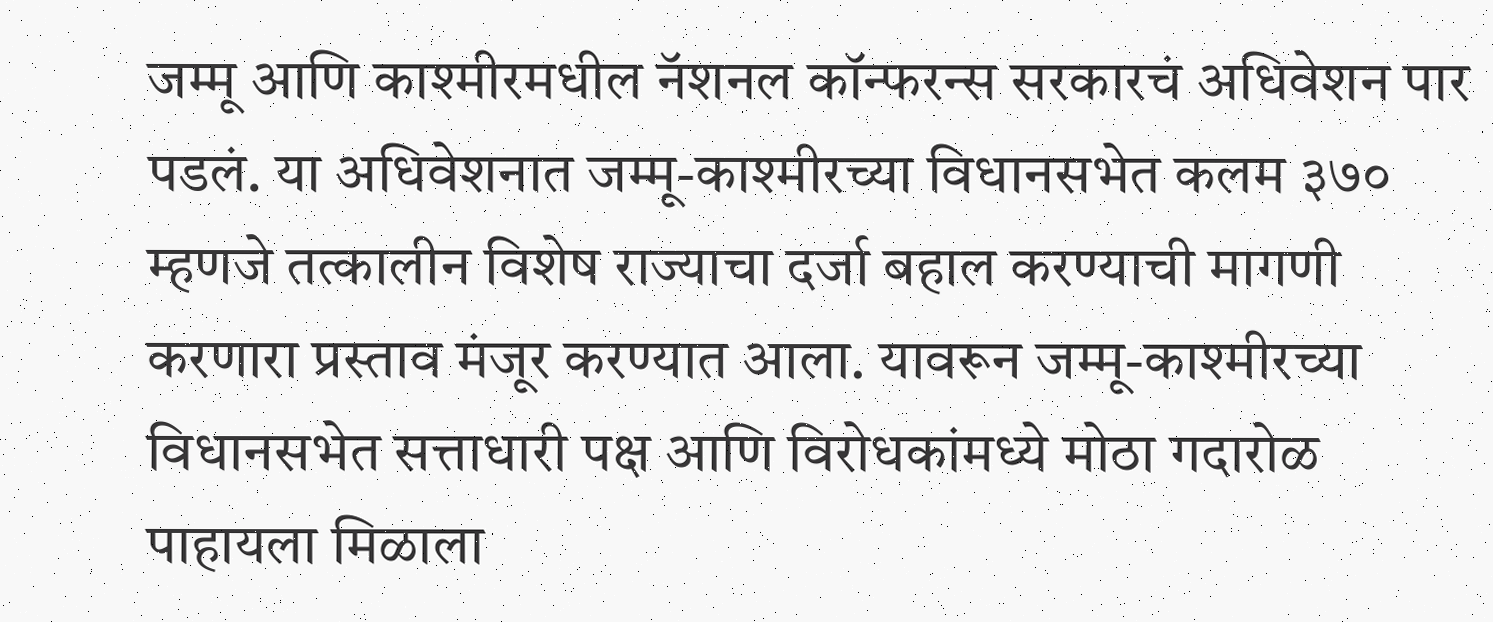जम्मू आणि काश्मीरमधील नॅशनल कॉन्फरन्स सरकारचं अधिवेशन पार पडलं. या अधिवेशनात जम्मू-काश्मीरच्या विधानसभेत कलम ३७० म्हणजे तत्कालीन विशेष राज्याचा दर्जा बहाल करण्याची मागणी करणारा प्रस्ताव मंजूर करण्यात आला. यावरून जम्मू-काश्मीरच्या विधानसभेत सत्ताधारी पक्ष आणि विरोधकांमध्ये मोठा गदारोळ पाहायला मिळाला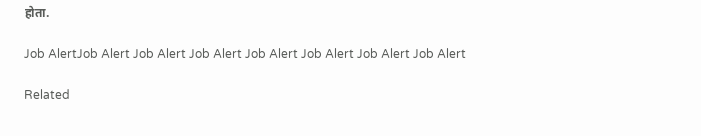होता.

Job AlertJob Alert Job Alert Job Alert Job Alert Job Alert Job Alert Job Alert

Related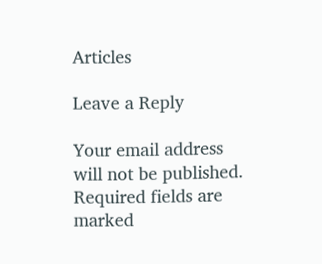Articles

Leave a Reply

Your email address will not be published. Required fields are marked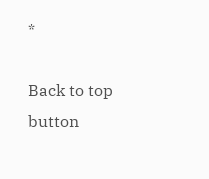*

Back to top button